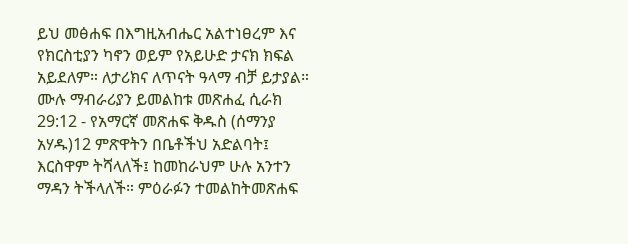ይህ መፅሐፍ በእግዚአብሔር አልተነፀረም እና የክርስቲያን ካኖን ወይም የአይሁድ ታናክ ክፍል አይደለም። ለታሪክና ለጥናት ዓላማ ብቻ ይታያል። ሙሉ ማብራሪያን ይመልከቱ መጽሐፈ ሲራክ 29:12 - የአማርኛ መጽሐፍ ቅዱስ (ሰማንያ አሃዱ)12 ምጽዋትን በቤቶችህ አድልባት፤ እርስዋም ትሻላለች፤ ከመከራህም ሁሉ አንተን ማዳን ትችላለች። ምዕራፉን ተመልከትመጽሐፍ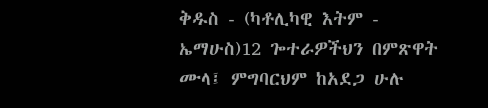ቅዱስ - (ካቶሊካዊ እትም - ኤማሁስ)12 ጐተራዎችህን በምጽዋት ሙላ፤ ምግባርህም ከአደጋ ሁሉ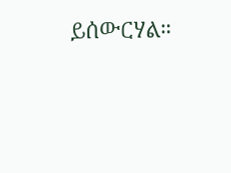ይሰውርሃል።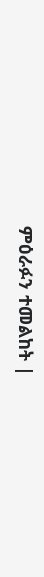ምዕራፉን ተመልከት |